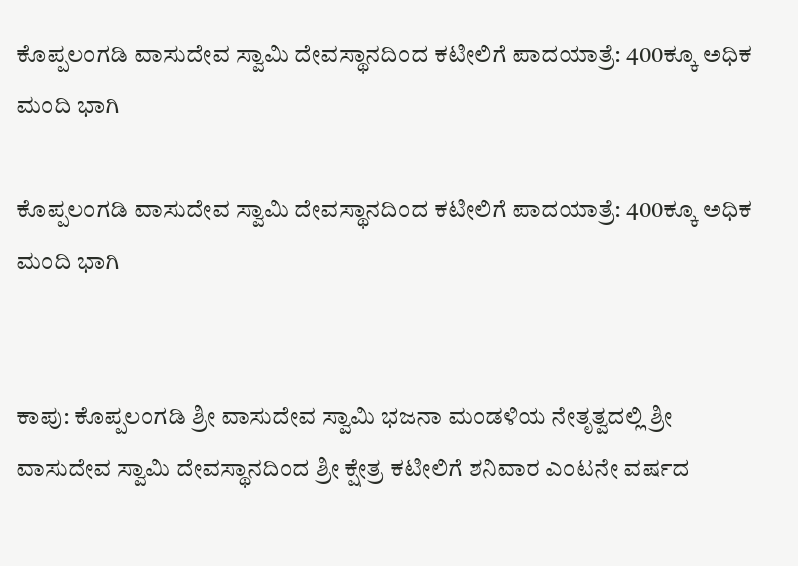ಕೊಪ್ಪಲಂಗಡಿ ವಾಸುದೇವ ಸ್ವಾಮಿ ದೇವಸ್ಥಾನದಿಂದ ಕಟೀಲಿಗೆ ಪಾದಯಾತ್ರೆ: 400ಕ್ಕೂ ಅಧಿಕ ಮಂದಿ ಭಾಗಿ

ಕೊಪ್ಪಲಂಗಡಿ ವಾಸುದೇವ ಸ್ವಾಮಿ ದೇವಸ್ಥಾನದಿಂದ ಕಟೀಲಿಗೆ ಪಾದಯಾತ್ರೆ: 400ಕ್ಕೂ ಅಧಿಕ ಮಂದಿ ಭಾಗಿ


ಕಾಪು: ಕೊಪ್ಪಲಂಗಡಿ ಶ್ರೀ ವಾಸುದೇವ ಸ್ವಾಮಿ ಭಜನಾ ಮಂಡಳಿಯ ನೇತೃತ್ವದಲ್ಲಿ ಶ್ರೀ ವಾಸುದೇವ ಸ್ವಾಮಿ ದೇವಸ್ಥಾನದಿಂದ ಶ್ರೀ ಕ್ಷೇತ್ರ ಕಟೀಲಿಗೆ ಶನಿವಾರ ಎಂಟನೇ ವರ್ಷದ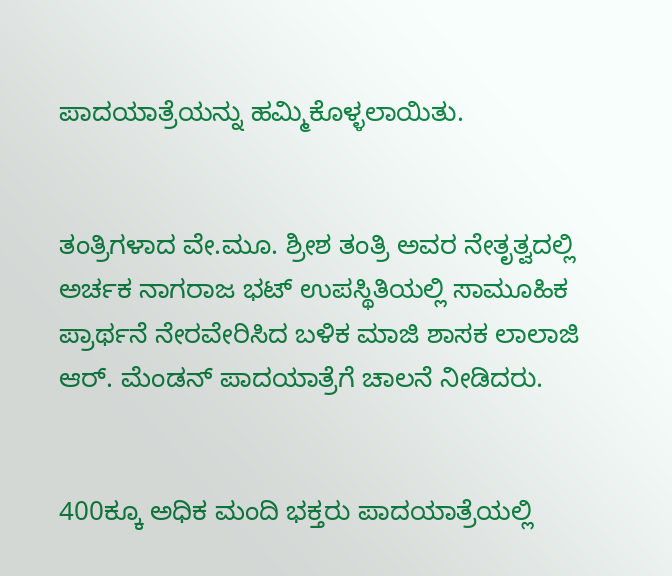ಪಾದಯಾತ್ರೆಯನ್ನು ಹಮ್ಮಿಕೊಳ್ಳಲಾಯಿತು.


ತಂತ್ರಿಗಳಾದ ವೇ.ಮೂ. ಶ್ರೀಶ ತಂತ್ರಿ ಅವರ ನೇತೃತ್ವದಲ್ಲಿ ಅರ್ಚಕ ನಾಗರಾಜ ಭಟ್ ಉಪಸ್ಥಿತಿಯಲ್ಲಿ ಸಾಮೂಹಿಕ ಪ್ರಾರ್ಥನೆ ನೇರವೇರಿಸಿದ ಬಳಿಕ ಮಾಜಿ ಶಾಸಕ ಲಾಲಾಜಿ ಆರ್. ಮೆಂಡನ್ ಪಾದಯಾತ್ರೆಗೆ ಚಾಲನೆ ನೀಡಿದರು.


400ಕ್ಕೂ ಅಧಿಕ ಮಂದಿ ಭಕ್ತರು ಪಾದಯಾತ್ರೆಯಲ್ಲಿ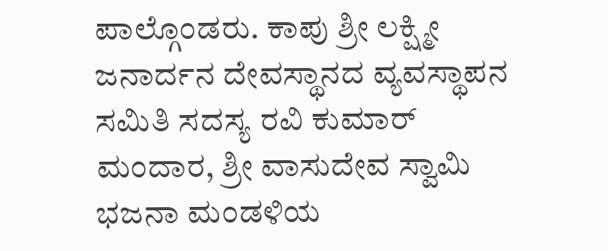ಪಾಲ್ಗೊಂಡರು. ಕಾಪು ಶ್ರೀ ಲಕ್ಷ್ಮೀ ಜನಾರ್ದನ ದೇವಸ್ಥಾನದ ವ್ಯವಸ್ಥಾಪನ ಸಮಿತಿ ಸದಸ್ಯ ರವಿ ಕುಮಾರ್ ಮಂದಾರ, ಶ್ರೀ ವಾಸುದೇವ ಸ್ವಾಮಿ ಭಜನಾ ಮಂಡಳಿಯ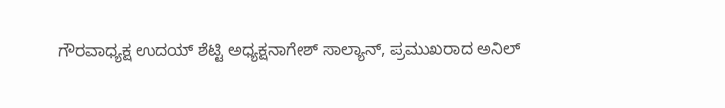ಗೌರವಾಧ್ಯಕ್ಷ ಉದಯ್ ಶೆಟ್ಟಿ ಅಧ್ಯಕ್ಷನಾಗೇಶ್ ಸಾಲ್ಯಾನ್, ಪ್ರಮುಖರಾದ ಅನಿಲ್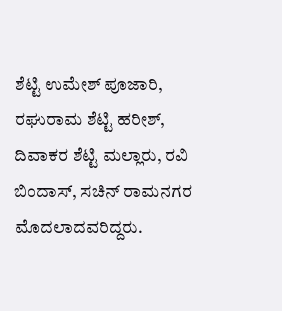ಶೆಟ್ಟಿ ಉಮೇಶ್ ಪೂಜಾರಿ, ರಘುರಾಮ ಶೆಟ್ಟಿ ಹರೀಶ್, ದಿವಾಕರ ಶೆಟ್ಟಿ ಮಲ್ಲಾರು, ರವಿ ಬಿಂದಾಸ್, ಸಚಿನ್ ರಾಮನಗರ ಮೊದಲಾದವರಿದ್ದರು.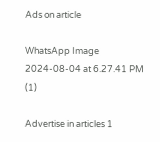Ads on article

WhatsApp Image 2024-08-04 at 6.27.41 PM (1)

Advertise in articles 1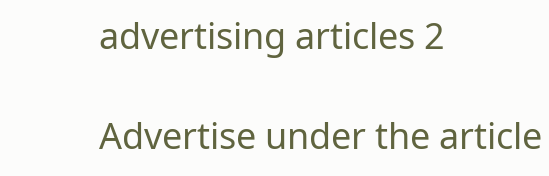advertising articles 2

Advertise under the article